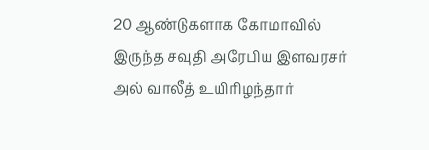20 ஆண்டுகளாக கோமாவில் இருந்த சவுதி அரேபிய இளவரசர் அல் வாலீத் உயிரிழந்தார்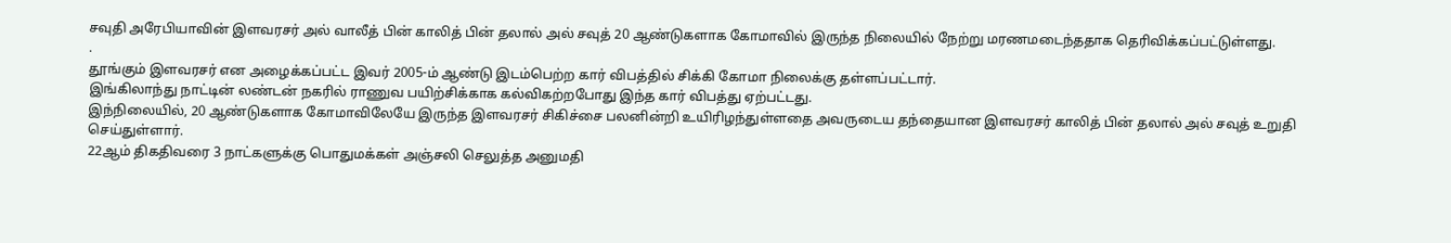சவுதி அரேபியாவின் இளவரசர் அல் வாலீத் பின் காலித் பின் தலால் அல் சவுத் 20 ஆண்டுகளாக கோமாவில் இருந்த நிலையில் நேற்று மரணமடைந்ததாக தெரிவிக்கப்பட்டுள்ளது.
.
தூங்கும் இளவரசர் என அழைக்கப்பட்ட இவர் 2005-ம் ஆண்டு இடம்பெற்ற கார் விபத்தில் சிக்கி கோமா நிலைக்கு தள்ளப்பட்டார்.
இங்கிலாந்து நாட்டின் லண்டன் நகரில் ராணுவ பயிற்சிக்காக கல்விகற்றபோது இந்த கார் விபத்து ஏற்பட்டது.
இந்நிலையில், 20 ஆண்டுகளாக கோமாவிலேயே இருந்த இளவரசர் சிகிச்சை பலனின்றி உயிரிழந்துள்ளதை அவருடைய தந்தையான இளவரசர் காலித் பின் தலால் அல் சவுத் உறுதி செய்துள்ளார்.
22ஆம் திகதிவரை 3 நாட்களுக்கு பொதுமக்கள் அஞ்சலி செலுத்த அனுமதி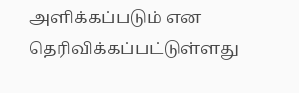அளிக்கப்படும் என தெரிவிக்கப்பட்டுள்ளது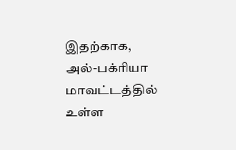இதற்காக, அல்-பக்ரியா மாவட்டத்தில் உள்ள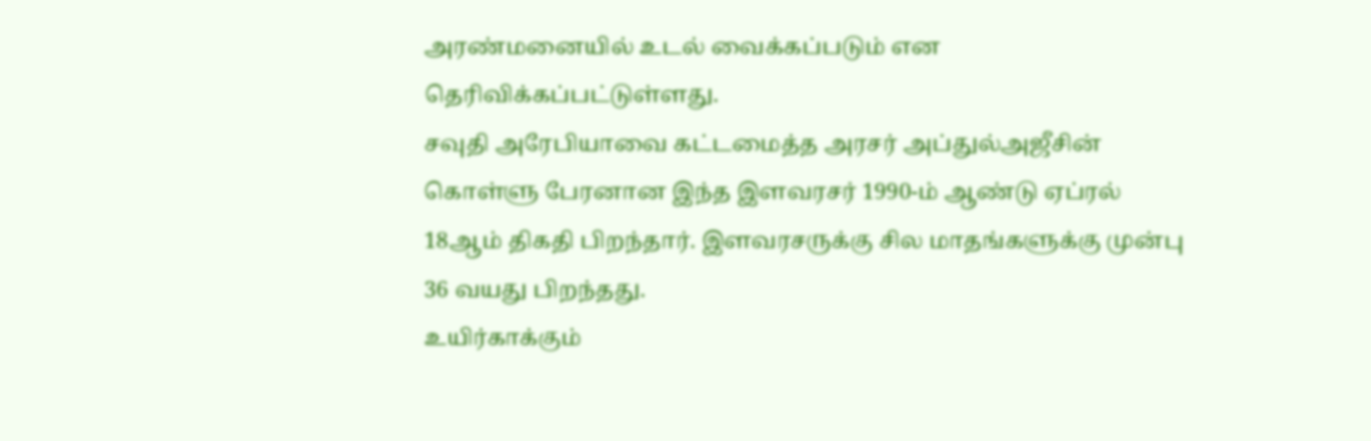அரண்மனையில் உடல் வைக்கப்படும் என தெரிவிக்கப்பட்டுள்ளது.
சவுதி அரேபியாவை கட்டமைத்த அரசர் அப்துல்அஜீசின் கொள்ளு பேரனான இந்த இளவரசர் 1990-ம் ஆண்டு ஏப்ரல் 18ஆம் திகதி பிறந்தார். இளவரசருக்கு சில மாதங்களுக்கு முன்பு 36 வயது பிறந்தது.
உயிர்காக்கும்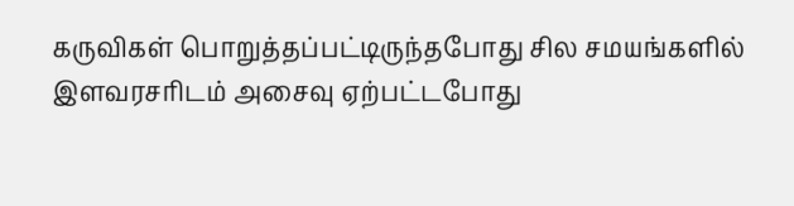கருவிகள் பொறுத்தப்பட்டிருந்தபோது சில சமயங்களில் இளவரசரிடம் அசைவு ஏற்பட்டபோது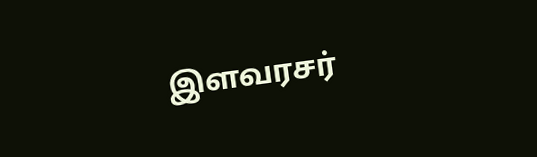இளவரசர்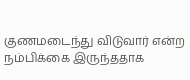குணமடைந்து விடுவார் என்ற நம்பிக்கை இருந்ததாக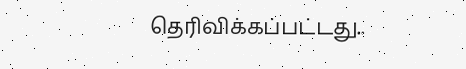தெரிவிக்கப்பட்டது..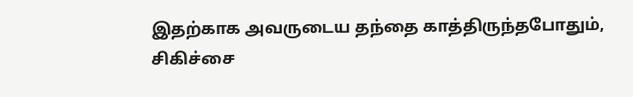இதற்காக அவருடைய தந்தை காத்திருந்தபோதும், சிகிச்சை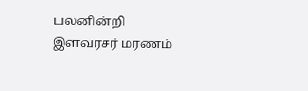பலனின்றி இளவரசர் மரணம்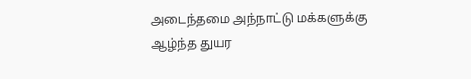அடைந்தமை அந்நாட்டு மக்களுக்கு ஆழ்ந்த துயர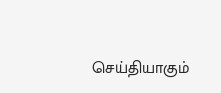செய்தியாகும்